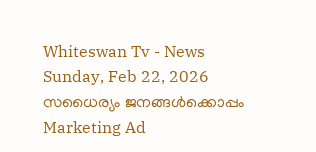Whiteswan Tv - News
Sunday, Feb 22, 2026
സധൈര്യം ജനങ്ങൾക്കൊപ്പം
Marketing Ad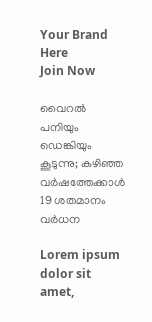Your Brand
Here
Join Now

വൈറൽ പനിയും ഡെങ്കിയും കൂടുന്നു; കഴിഞ്ഞ വർഷത്തേക്കാൾ 19 ശതമാനം വർധന

Lorem ipsum dolor sit amet,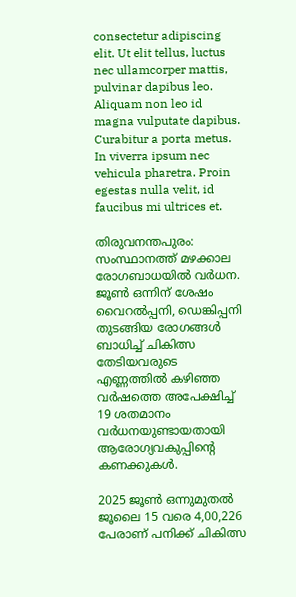consectetur adipiscing elit. Ut elit tellus, luctus nec ullamcorper mattis, pulvinar dapibus leo. Aliquam non leo id magna vulputate dapibus. Curabitur a porta metus. In viverra ipsum nec vehicula pharetra. Proin egestas nulla velit, id faucibus mi ultrices et.

തിരുവനന്തപുരം: സംസ്ഥാനത്ത് മഴക്കാല രോഗബാധയിൽ വർധന. ജൂൺ ഒന്നിന് ശേഷം വൈറൽപ്പനി, ഡെങ്കിപ്പനി തുടങ്ങിയ രോഗങ്ങൾ ബാധിച്ച് ചികിത്സ തേടിയവരുടെ എണ്ണത്തിൽ കഴിഞ്ഞ വർഷത്തെ അപേക്ഷിച്ച് 19 ശതമാനം വർധനയുണ്ടായതായി ആരോഗ്യവകുപ്പിന്റെ കണക്കുകൾ.

2025 ജൂൺ ഒന്നുമുതൽ ജൂലൈ 15 വരെ 4,00,226 പേരാണ് പനിക്ക് ചികിത്സ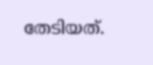തേടിയത്.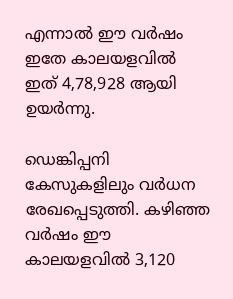എന്നാൽ ഈ വർഷം ഇതേ കാലയളവിൽ ഇത് 4,78,928 ആയി ഉയർന്നു.

ഡെങ്കിപ്പനി കേസുകളിലും വർധന രേഖപ്പെടുത്തി. കഴിഞ്ഞ വർഷം ഈ കാലയളവിൽ 3,120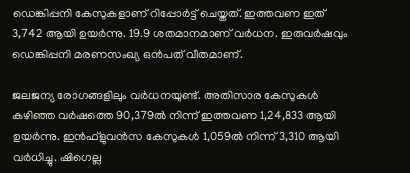ഡെങ്കിപ്പനി കേസുകളാണ് റിപ്പോർട്ട് ചെയ്തത്. ഇത്തവണ ഇത് 3,742 ആയി ഉയർന്നു. 19.9 ശതമാനമാണ് വർധന. ഇരുവർഷവും ഡെങ്കിപ്പനി മരണസംഖ്യ ഒൻപത് വീതമാണ്.

ജലജന്യ രോഗങ്ങളിലും വർധനയുണ്ട്. അതിസാര കേസുകൾ കഴിഞ്ഞ വർഷത്തെ 90,379ൽ നിന്ന് ഇത്തവണ 1,24,833 ആയി ഉയർന്നു. ഇൻഫ്ളുവൻസ കേസുകൾ 1,059ൽ നിന്ന് 3,310 ആയി വർധിച്ചു. ഷിഗെല്ല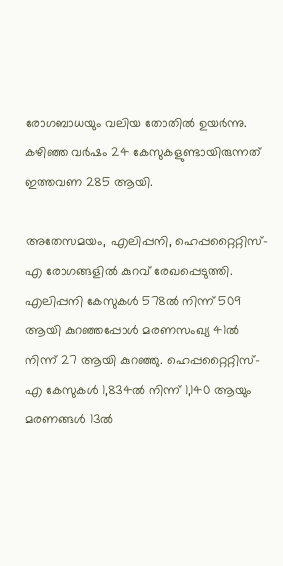രോഗബാധയും വലിയ തോതിൽ ഉയർന്നു. കഴിഞ്ഞ വർഷം 24 കേസുകളുണ്ടായിരുന്നത് ഇത്തവണ 285 ആയി.

അതേസമയം, എലിപ്പനി, ഹെപ്പറ്റൈറ്റിസ്-എ രോഗങ്ങളിൽ കുറവ് രേഖപ്പെടുത്തി. എലിപ്പനി കേസുകൾ 578ൽ നിന്ന് 509 ആയി കുറഞ്ഞപ്പോൾ മരണസംഖ്യ 41ൽ നിന്ന് 27 ആയി കുറഞ്ഞു. ഹെപ്പറ്റൈറ്റിസ്-എ കേസുകൾ 1,834ൽ നിന്ന് 1,140 ആയും മരണങ്ങൾ 13ൽ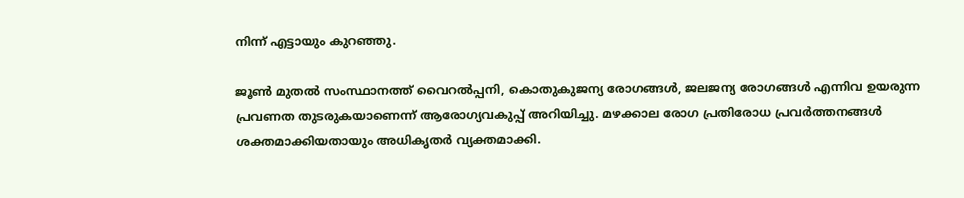നിന്ന് എട്ടായും കുറഞ്ഞു.

ജൂൺ മുതൽ സംസ്ഥാനത്ത് വൈറൽപ്പനി, കൊതുകുജന്യ രോഗങ്ങൾ, ജലജന്യ രോഗങ്ങൾ എന്നിവ ഉയരുന്ന പ്രവണത തുടരുകയാണെന്ന് ആരോഗ്യവകുപ്പ് അറിയിച്ചു. മഴക്കാല രോഗ പ്രതിരോധ പ്രവർത്തനങ്ങൾ ശക്തമാക്കിയതായും അധികൃതർ വ്യക്തമാക്കി.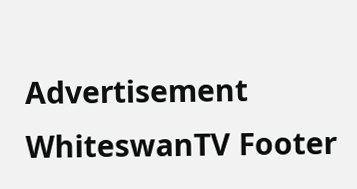Advertisement
WhiteswanTV Footer